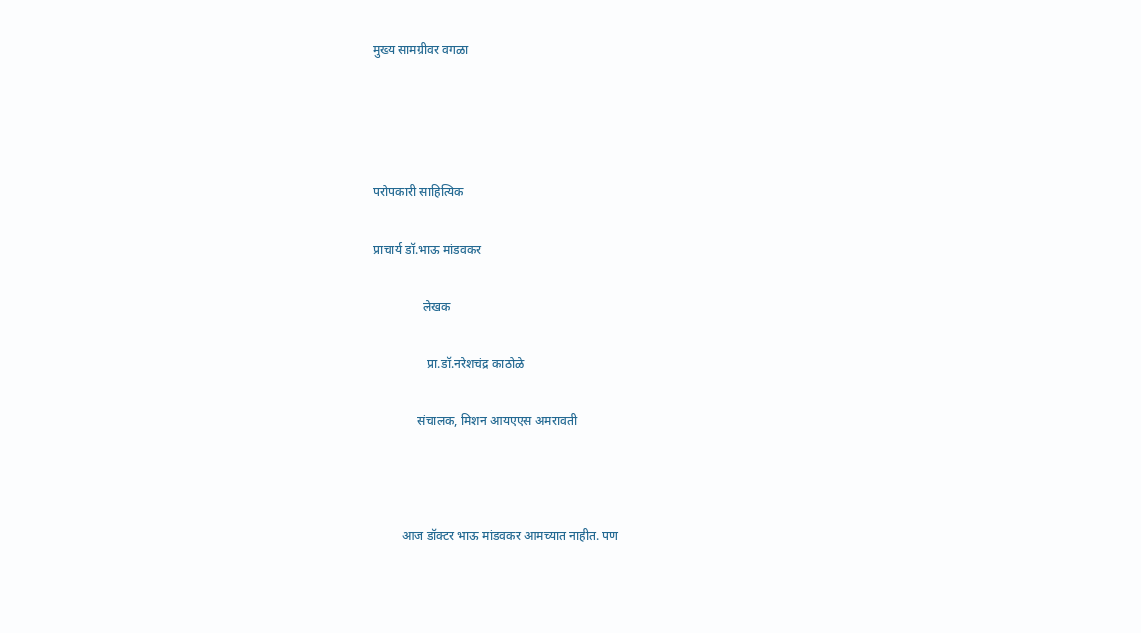मुख्य सामग्रीवर वगळा




परोपकारी साहित्यिक

प्राचार्य डॉ.भाऊ मांडवकर

                लेखक

                 प्रा.डॉ.नरेशचंद्र काठोळे

              संचालक, मिशन आयएएस अमरावती



         आज डॉक्टर भाऊ मांडवकर आमच्यात नाहीत. पण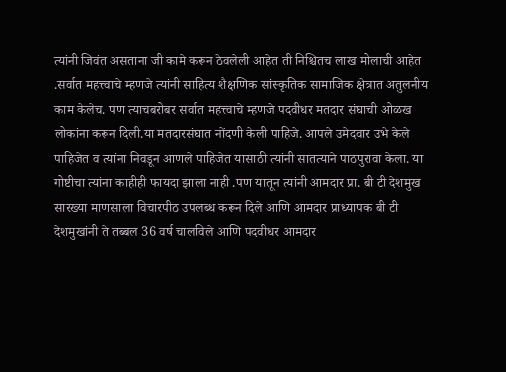त्यांनी जिवंत असताना जी कामे करून ठेवलेली आहेत ती निश्चितच लाख मोलाची आहेत .सर्वात महत्त्वाचे म्हणजे त्यांनी साहित्य शैक्षणिक सांस्कृतिक सामाजिक क्षेत्रात अतुलनीय काम केलेच. पण त्याचबरोबर सर्वात महत्त्वाचे म्हणजे पदवीधर मतदार संघाची ओळख लोकांना करून दिली.या मतदारसंघात नोंदणी केली पाहिजे. आपले उमेदवार उभे केले पाहिजेत व त्यांना निवडून आणले पाहिजेत यासाठी त्यांनी सातत्याने पाठपुरावा केला. या गोष्टीचा त्यांना काहीही फायदा झाला नाही .पण यातून त्यांनी आमदार प्रा. बी टी देशमुख सारख्या माणसाला विचारपीठ उपलब्ध करून दिले आणि आमदार प्राध्यापक बी टी देशमुखांनी ते तब्बल 36 वर्ष चालविले आणि पदवीधर आमदार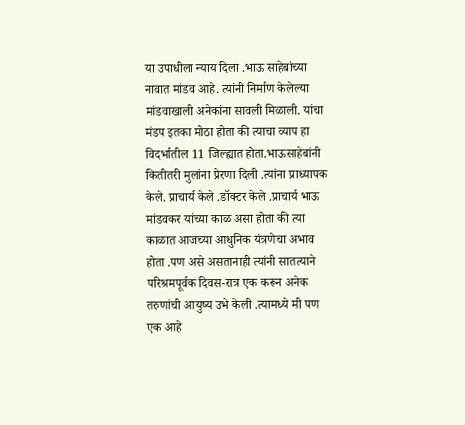या उपाधीला न्याय दिला .भाऊ साहेबांच्या नावात मांडव आहे. त्यांनी निर्माण केलेल्या मांडवाखाली अनेकांना सावली मिळाली. यांचा मंडप इतका मोठा होता की त्याचा व्याप हा विदर्भातील 11 जिल्ह्यात होता.भाऊसाहेबांनी कितीतरी मुलांना प्रेरणा दिली .त्यांना प्राध्यापक केले. प्राचार्य केले .डॉक्टर केले .प्राचार्य भाऊ मांडवकर यांच्या काळ असा होता की त्या काळात आजच्या आधुनिक यंत्रणेचा अभाव होता .पण असे असतानाही त्यांनी सातत्याने परिश्रमपूर्वक दिवस-रात्र एक करून अनेक तरुणांची आयुष्य उभे केली .त्यामध्ये मी पण एक आहे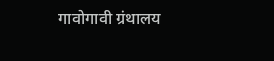गावोगावी ग्रंथालय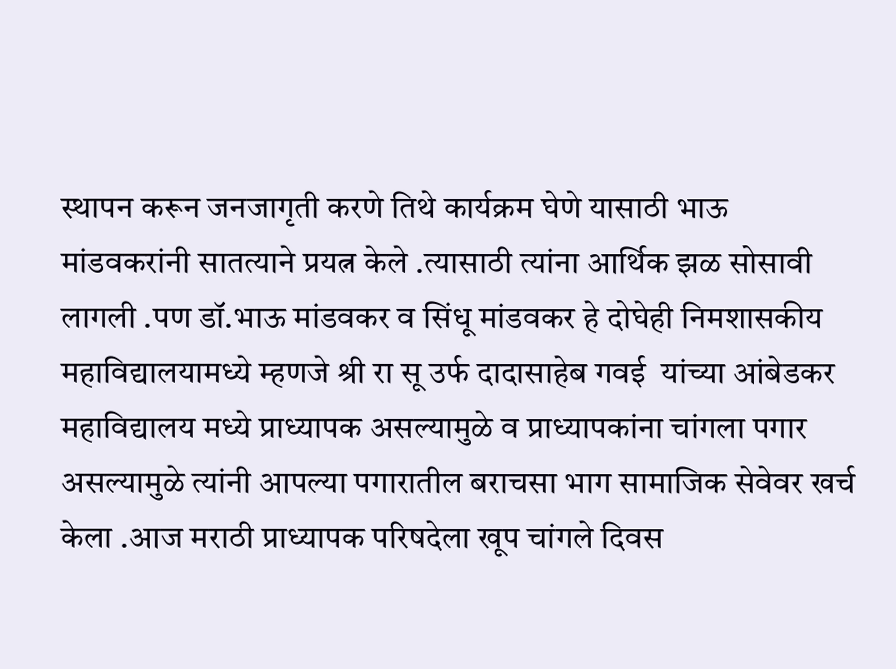स्थापन करून जनजागृती करणे तिथे कार्यक्रम घेणे यासाठी भाऊ मांडवकरांनी सातत्याने प्रयत्न केले .त्यासाठी त्यांना आर्थिक झळ सोसावी लागली .पण डॉ.भाऊ मांडवकर व सिंधू मांडवकर हे दोघेही निमशासकीय महाविद्यालयामध्ये म्हणजे श्री रा सू उर्फ दादासाहेब गवई  यांच्या आंबेडकर महाविद्यालय मध्ये प्राध्यापक असल्यामुळे व प्राध्यापकांना चांगला पगार असल्यामुळे त्यांनी आपल्या पगारातील बराचसा भाग सामाजिक सेवेवर खर्च केला .आज मराठी प्राध्यापक परिषदेला खूप चांगले दिवस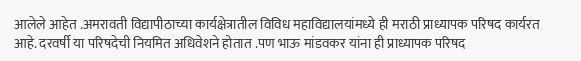आलेले आहेत .अमरावती विद्यापीठाच्या कार्यक्षेत्रातील विविध महाविद्यालयांमध्ये ही मराठी प्राध्यापक परिषद कार्यरत आहे. दरवर्षी या परिषदेची नियमित अधिवेशने होतात .पण भाऊ मांडवकर यांना ही प्राध्यापक परिषद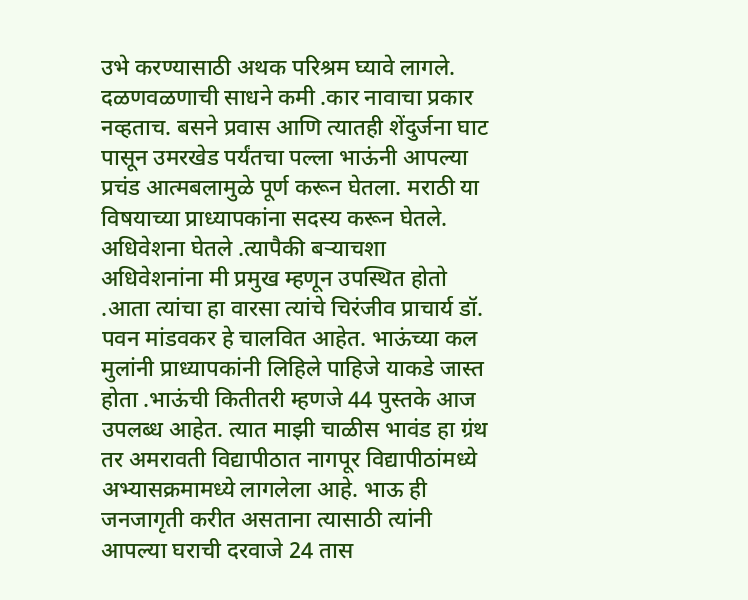उभे करण्यासाठी अथक परिश्रम घ्यावे लागले. दळणवळणाची साधने कमी .कार नावाचा प्रकार नव्हताच. बसने प्रवास आणि त्यातही शेंदुर्जना घाट पासून उमरखेड पर्यंतचा पल्ला भाऊंनी आपल्या प्रचंड आत्मबलामुळे पूर्ण करून घेतला. मराठी या विषयाच्या प्राध्यापकांना सदस्य करून घेतले. अधिवेशना घेतले .त्यापैकी बऱ्याचशा अधिवेशनांना मी प्रमुख म्हणून उपस्थित होतो .आता त्यांचा हा वारसा त्यांचे चिरंजीव प्राचार्य डॉ. पवन मांडवकर हे चालवित आहेत. भाऊंच्या कल मुलांनी प्राध्यापकांनी लिहिले पाहिजे याकडे जास्त होता .भाऊंची कितीतरी म्हणजे 44 पुस्तके आज उपलब्ध आहेत. त्यात माझी चाळीस भावंड हा ग्रंथ तर अमरावती विद्यापीठात नागपूर विद्यापीठांमध्ये अभ्यासक्रमामध्ये लागलेला आहे. भाऊ ही जनजागृती करीत असताना त्यासाठी त्यांनी आपल्या घराची दरवाजे 24 तास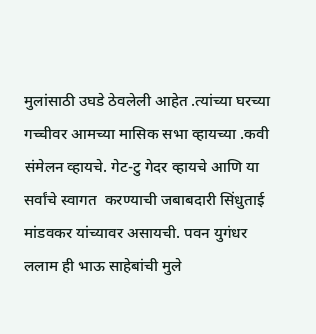मुलांसाठी उघडे ठेवलेली आहेत .त्यांच्या घरच्या गच्चीवर आमच्या मासिक सभा व्हायच्या .कवी संमेलन व्हायचे. गेट-टु गेदर व्हायचे आणि या सर्वांचे स्वागत  करण्याची जबाबदारी सिंधुताई मांडवकर यांच्यावर असायची. पवन युगंधर ललाम ही भाऊ साहेबांची मुले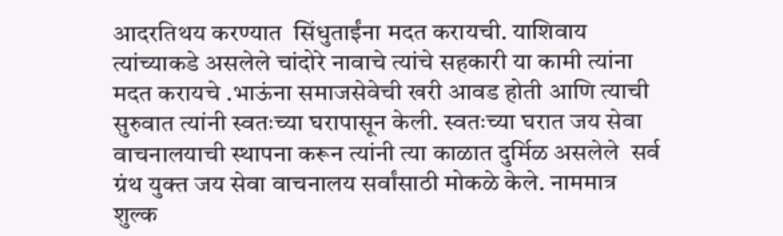आदरतिथय करण्यात  सिंधुताईंना मदत करायची. याशिवाय त्यांच्याकडे असलेले चांदोरे नावाचे त्यांचे सहकारी या कामी त्यांना मदत करायचे .भाऊंना समाजसेवेची खरी आवड होती आणि त्याची सुरुवात त्यांनी स्वतःच्या घरापासून केली. स्वतःच्या घरात जय सेवा वाचनालयाची स्थापना करून त्यांनी त्या काळात दुर्मिळ असलेले  सर्व ग्रंथ युक्त जय सेवा वाचनालय सर्वांसाठी मोकळे केले. नाममात्र शुल्क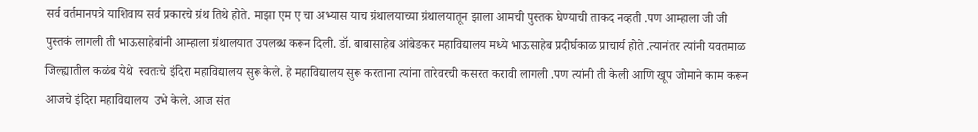सर्व वर्तमानपत्रे याशिवाय सर्व प्रकारचे ग्रंथ तिथे होते. माझा एम ए चा अभ्यास याच ग्रंथालयाच्या ग्रंथालयातून झाला आमची पुस्तक घेण्याची ताकद नव्हती .पण आम्हाला जी जी पुस्तकं लागली ती भाऊसाहेबांनी आम्हाला ग्रंथालयात उपलब्ध करून दिली. डॉ. बाबासाहेब आंबेडकर महाविद्यालय मध्ये भाऊसाहेब प्रदीर्घकाळ प्राचार्य होते .त्यानंतर त्यांनी यवतमाळ जिल्ह्यातील कळंब येथे  स्वतःचे इंदिरा महाविद्यालय सुरू केले. हे महाविद्यालय सुरू करताना त्यांना तारेवरची कसरत करावी लागली .पण त्यांनी ती केली आणि खूप जोमाने काम करून आजचे इंदिरा महाविद्यालय  उभे केले. आज संत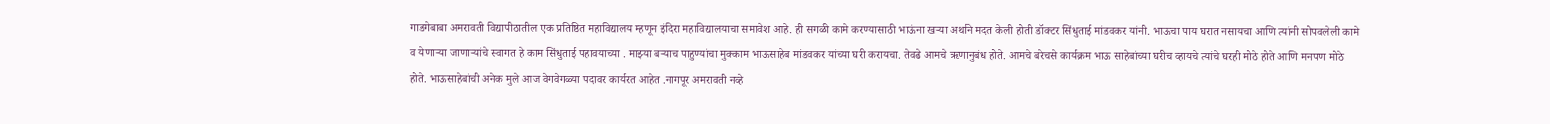गाडगेबाबा अमरावती विद्यापीठातील एक प्रतिष्ठित महाविद्यालय म्हणून इंदिरा महाविद्यालयाचा समावेश आहे. ही सगळी कामे करण्यासाठी भाऊंना खऱ्या अर्थाने मदत केली होती डॉक्टर सिंधुताई मांडवकर यांनी. भाऊचा पाय घरात नसायचा आणि त्यांनी सोपवलेली कामे व येणाऱ्या जाणाऱ्यांचे स्वागत हे काम सिंधुताई पहावयाच्या . माझ्या बऱ्याच पाहुण्यांचा मुक्काम भाऊसाहेब मांडवकर यांच्या घरी करायचा. तेवढे आमचे ऋणानुबंध होते. आमचे बरेचसे कार्यक्रम भाऊ साहेबांच्या घरीच व्हायचे त्यांचे घरही मोठे होते आणि मनपण मोठे होते. भाऊसाहेबांची अनेक मुले आज वेगवेगळ्या पदावर कार्यरत आहेत .नागपूर अमरावती नव्हे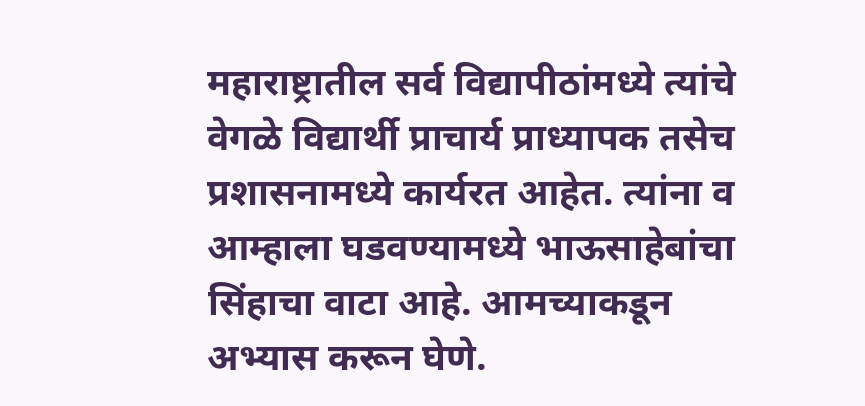महाराष्ट्रातील सर्व विद्यापीठांमध्ये त्यांचे वेगळे विद्यार्थी प्राचार्य प्राध्यापक तसेच प्रशासनामध्ये कार्यरत आहेत. त्यांना व आम्हाला घडवण्यामध्ये भाऊसाहेबांचा सिंहाचा वाटा आहे. आमच्याकडून अभ्यास करून घेणे.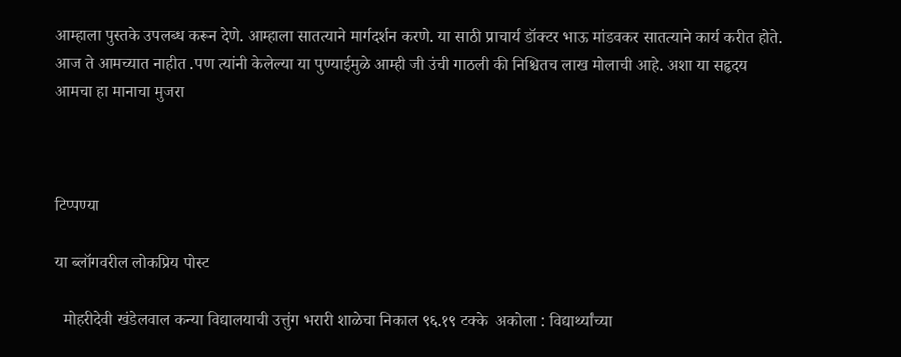आम्हाला पुस्तके उपलब्ध करून देणे. आम्हाला सातत्याने मार्गदर्शन करणे. या साठी प्राचार्य डॉक्टर भाऊ मांडवकर सातत्याने कार्य करीत होते. आज ते आमच्यात नाहीत .पण त्यांनी केलेल्या या पुण्याईमुळे आम्ही जी उंची गाठली की निश्चितच लाख मोलाची आहे. अशा या सहृदय  आमचा हा मानाचा मुजरा



टिप्पण्या

या ब्लॉगवरील लोकप्रिय पोस्ट

  मोहरीदेवी खंडेलवाल कन्या विद्यालयाची उत्तुंग भरारी शाळेचा निकाल ९६.१९ टक्के  अकोला : विद्यार्थ्यांच्या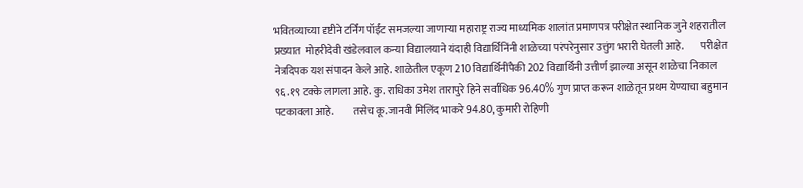भवितव्याच्या दृष्टीने टर्निंग पॉईंट समजल्या जाणाऱ्या महाराष्ट्र राज्य माध्यमिक शालांत प्रमाणपत्र परीक्षेत स्थानिक जुने शहरातील प्रख्यात  मोहरीदेवी खंडेलवाल कन्या विद्यालयाने यंदाही विद्यार्थिनिंनी शाळेच्या परंपरेनुसार उत्तुंग भरारी घेतली आहे.        परीक्षेत नेत्रदिपक यश संपादन केले आहे. शाळेतील एकूण 210 विद्यार्थिनींपैकी 202 विद्यार्थिनी उत्तीर्ण झाल्या असून शाळेचा निकाल ९६.१९ टक्के लागला आहे. कु. राधिका उमेश तारापुरे हिने सर्वाधिक 96.40% गुण प्राप्त करून शाळेतून प्रथम येण्याचा बहुमान पटकावला आहे.         तसेच कू.जानवी मिलिंद भाकरे 94.80, कुमारी रोहिणी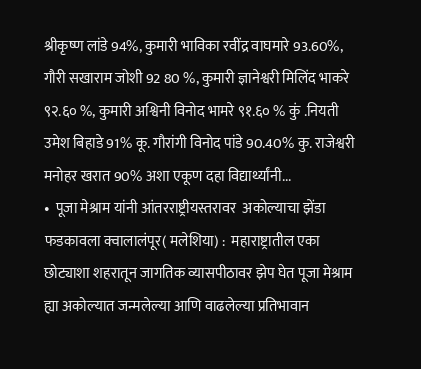श्रीकृष्ण लांडे 94%, कुमारी भाविका रवींद्र वाघमारे 93.60%, गौरी सखाराम जोशी 92 80 %, कुमारी ज्ञानेश्वरी मिलिंद भाकरे ९२.६० %, कुमारी अश्विनी विनोद भामरे ९१.६० % कुं .नियती उमेश बिहाडे 91% कू. गौरांगी विनोद पांडे 90.40% कु. राजेश्वरी मनोहर खरात 90% अशा एकूण दहा विद्यार्थ्यांनी...
•  पूजा मेश्राम यांनी आंतरराष्ट्रीयस्तरावर  अकोल्याचा झेंडा फडकावला क्वालालंपूर( मलेशिया) :  महाराष्ट्रातील एका छोट्याशा शहरातून जागतिक व्यासपीठावर झेप घेत पूजा मेश्राम ह्या अकोल्यात जन्मलेल्या आणि वाढलेल्या प्रतिभावान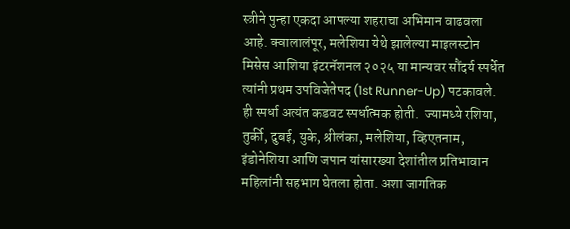स्त्रीने पुन्हा एकदा आपल्या शहराचा अभिमान वाढवला आहे. क्वालालंपूर, मलेशिया येथे झालेल्या माइलस्टोन मिसेस आशिया इंटरनॅशनल २०२५ या मान्यवर सौंदर्य स्पर्धेत त्यांनी प्रथम उपविजेतेपद (1st Runner-Up) पटकावले.  ही स्पर्धा अत्यंत कडवट स्पर्धात्मक होती.  ज्यामध्ये रशिया, तुर्की, दुबई, युके, श्रीलंका, मलेशिया, व्हिएतनाम, इंडोनेशिया आणि जपान यांसारख्या देशांतील प्रतिभावान महिलांनी सहभाग घेतला होता. अशा जागतिक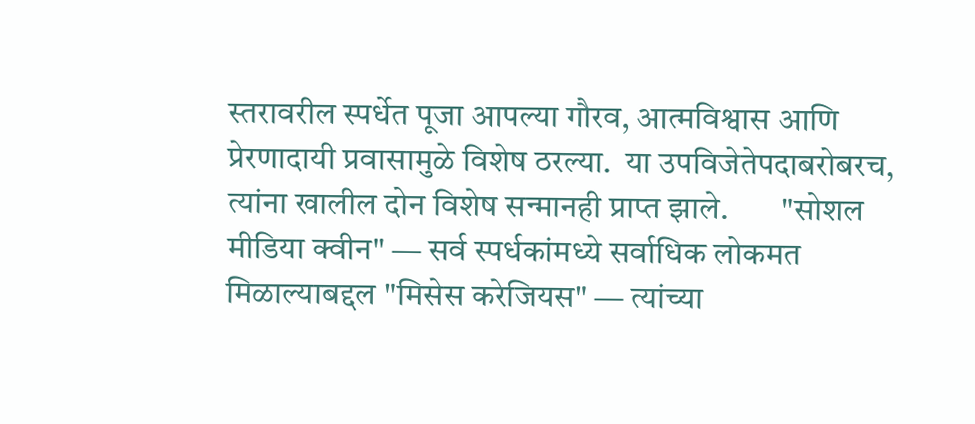स्तरावरील स्पर्धेत पूजा आपल्या गौरव, आत्मविश्वास आणि प्रेरणादायी प्रवासामुळे विशेष ठरल्या.  या उपविजेतेपदाबरोबरच, त्यांना खालील दोन विशेष सन्मानही प्राप्त झाले.        "सोशल मीडिया क्वीन" — सर्व स्पर्धकांमध्ये सर्वाधिक लोकमत मिळाल्याबद्दल "मिसेस करेजियस" — त्यांच्या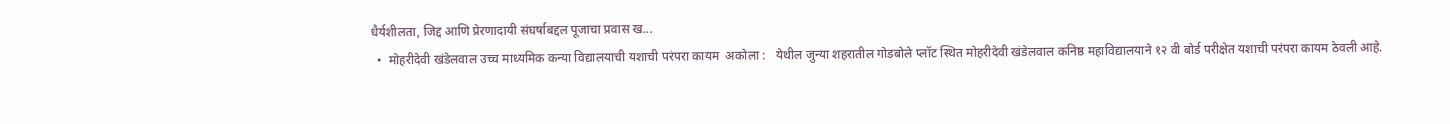धैर्यशीलता, जिद्द आणि प्रेरणादायी संघर्षाबद्दल पूजाचा प्रवास ख...
  •  मोहरीदेवी खंडेलवाल उच्च माध्यमिक कन्या विद्यालयाची यशाची परंपरा कायम  अकोला :   येथील जुन्या शहरातील गोडबोले प्लॉट स्थित मोहरीदेवी खंडेलवाल कनिष्ठ महावि‌द्यालयाने १२ वी बोर्ड परीक्षेत यशाची परंपरा कायम ठेवली आहे.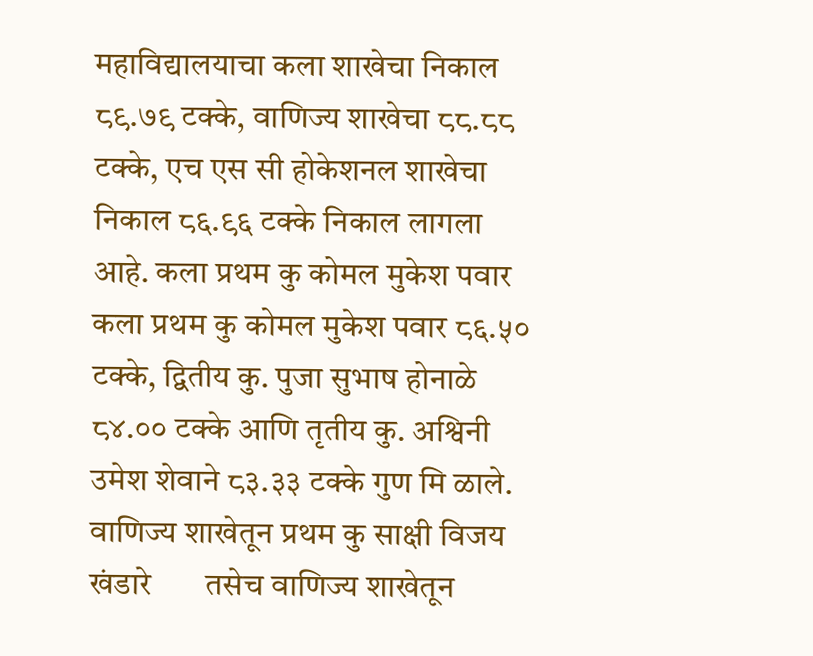महावि‌द्यालयाचा कला शाखेचा निकाल ८९.७९ टक्के, वाणिज्य शाखेचा ८८.८८ टक्के, एच एस सी होकेशनल शाखेचा निकाल ८६.९६ टक्के निकाल लागला आहे. कला प्रथम कु कोमल मुकेश पवार         कला प्रथम कु कोमल मुकेश पवार ८६.५० टक्के, द्वितीय कु. पुजा सुभाष होनाळे ८४.०० टक्के आणि तृतीय कु. अश्विनी उमेश शेवाने ८३.३३ टक्के गुण मि ळाले.  वाणिज्य शाखेतून प्रथम कु साक्षी विजय खंडारे       तसेच वाणिज्य शाखेतून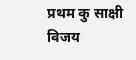प्रथम कु साक्षी विजय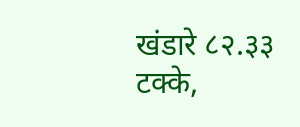खंडारे ८२.३३ टक्के,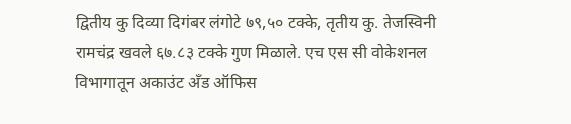द्वितीय कु दिव्या दिगंबर लंगोटे ७९,५० टक्के, तृतीय कु. तेजस्विनी रामचंद्र खवले ६७.८३ टक्के गुण मिळाले. एच एस सी वोकेशनल विभागातून अकाउंट अँड ऑफिस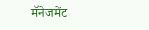मॅनेजमेंट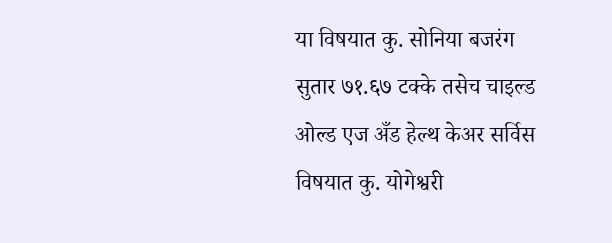या विषयात कु. सोनिया बजरंग सुतार ७१.६७ टक्के तसेच चाइल्ड ओल्ड एज अँड हेल्थ केअर सर्विस विषयात कु. योगेश्वरी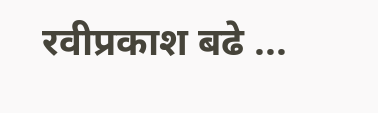रवीप्रकाश बढे ...